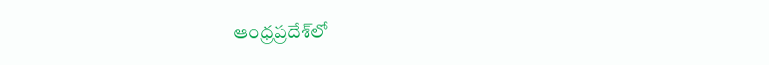ఆంధ్రప్రదేశ్‌లో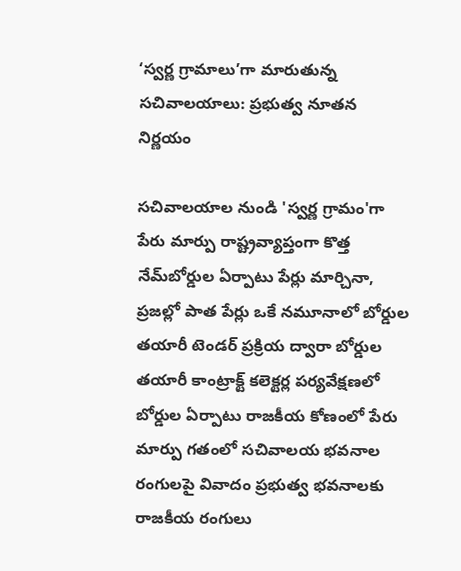‘స్వర్ణ గ్రామాలు’గా మారుతున్న సచివాలయాలు: ప్రభుత్వ నూతన నిర్ణయం

సచివాలయాల నుండి 'స్వర్ణ గ్రామం'గా పేరు మార్పు రాష్ట్రవ్యాప్తంగా కొత్త నేమ్‌బోర్డుల ఏర్పాటు పేర్లు మార్చినా, ప్రజల్లో పాత పేర్లు ఒకే నమూనాలో బోర్డుల తయారీ టెండర్ ప్రక్రియ ద్వారా బోర్డుల తయారీ కాంట్రాక్ట్ కలెక్టర్ల పర్యవేక్షణలో బోర్డుల ఏర్పాటు రాజకీయ కోణంలో పేరు మార్పు గతంలో సచివాలయ భవనాల రంగులపై వివాదం ప్రభుత్వ భవనాలకు రాజకీయ రంగులు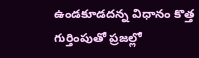ఉండకూడదన్న విధానం కొత్త గుర్తింపుతో ప్రజల్లో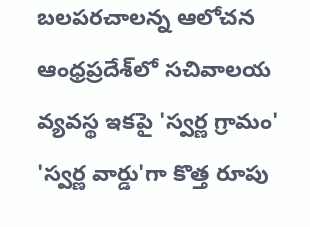బలపరచాలన్న ఆలోచన ఆంధ్రప్రదేశ్‌లో సచివాలయ వ్యవస్థ ఇకపై 'స్వర్ణ గ్రామం' 'స్వర్ణ వార్డు'గా కొత్త రూపు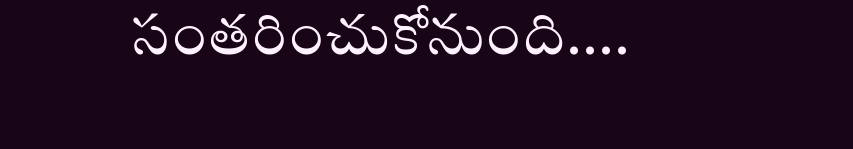సంతరించుకోనుంది....